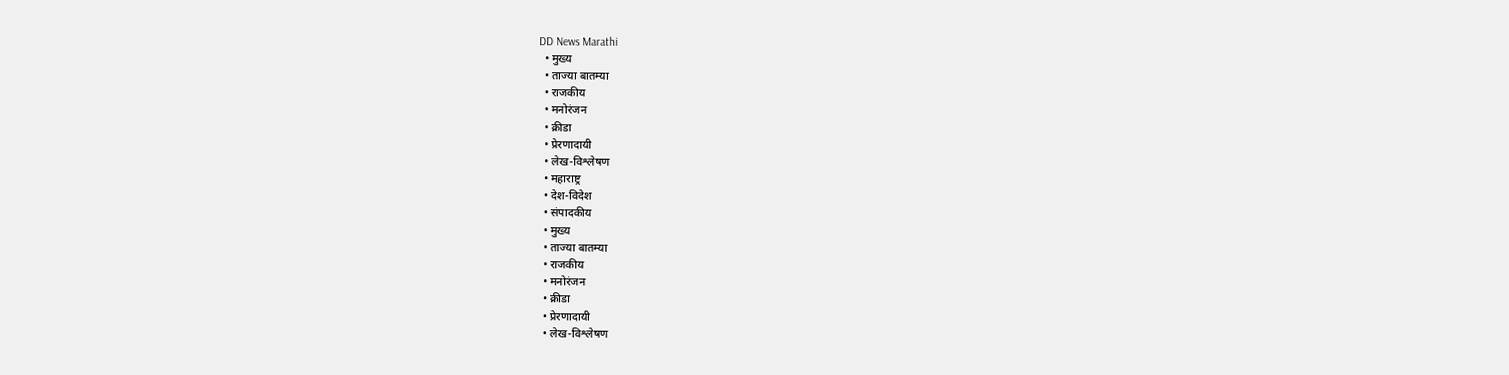DD News Marathi
  • मुख्य
  • ताज्या बातम्या
  • राजकीय
  • मनोरंजन
  • क्रीडा
  • प्रेरणादायी
  • लेख-विश्लेषण
  • महाराष्ट्र
  • देश-विदेश
  • संपादकीय
  • मुख्य
  • ताज्या बातम्या
  • राजकीय
  • मनोरंजन
  • क्रीडा
  • प्रेरणादायी
  • लेख-विश्लेषण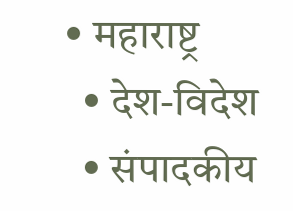• महाराष्ट्र
  • देश-विदेश
  • संपादकीय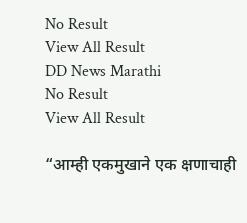No Result
View All Result
DD News Marathi
No Result
View All Result

“आम्ही एकमुखाने एक क्षणाचाही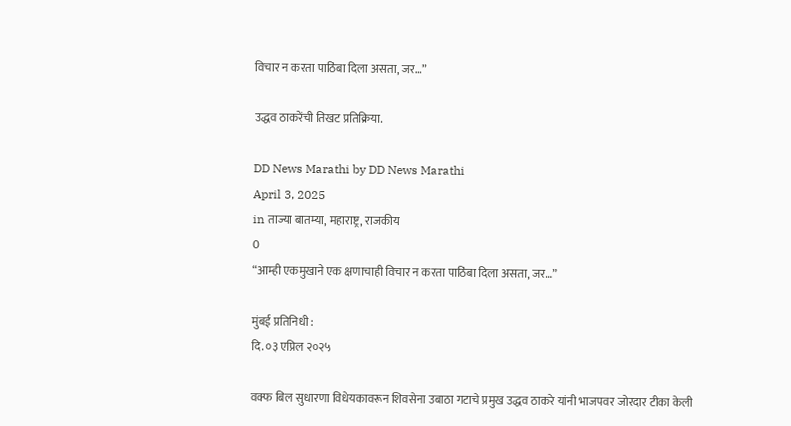विचार न करता पाठिंबा दिला असता, जर…”

उद्धव ठाकरेंची तिखट प्रतिक्रिया.

DD News Marathi by DD News Marathi
April 3, 2025
in ताज्या बातम्या, महाराष्ट्र, राजकीय
0
“आम्ही एकमुखाने एक क्षणाचाही विचार न करता पाठिंबा दिला असता, जर…”

मुंबई प्रतिनिधी :
दि. ०३ एप्रिल २०२५

वक्फ बिल सुधारणा विधेयकावरून शिवसेना उबाठा गटाचे प्रमुख उद्धव ठाकरे यांनी भाजपवर जोरदार टीका केली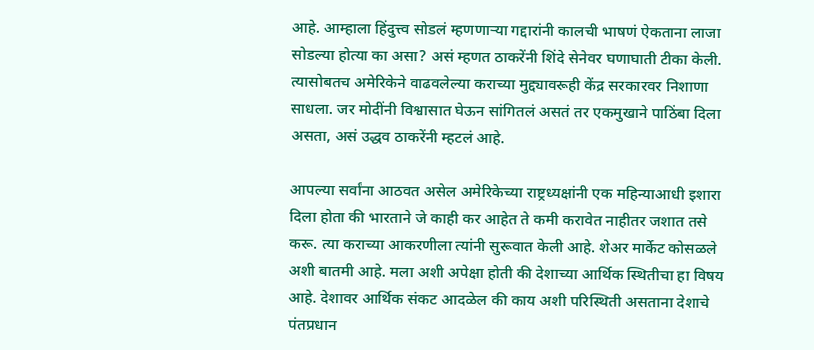आहे. आम्हाला हिंदुत्त्व सोडलं म्हणणाऱ्या गद्दारांनी कालची भाषणं ऐकताना लाजा सोडल्या होत्या का असा? असं म्हणत ठाकरेंनी शिंदे सेनेवर घणाघाती टीका केली. त्यासोबतच अमेरिकेने वाढवलेल्या कराच्या मुद्द्यावरूही केंद्र सरकारवर निशाणा साधला. जर मोदींनी विश्वासात घेऊन सांगितलं असतं तर एकमुखाने पाठिंबा दिला असता, असं उद्धव ठाकरेंनी म्हटलं आहे.

आपल्या सर्वांना आठवत असेल अमेरिकेच्या राष्ट्रध्यक्षांनी एक महिन्याआधी इशारा दिला होता की भारताने जे काही कर आहेत ते कमी करावेत नाहीतर जशात तसे करू. त्या कराच्या आकरणीला त्यांनी सुरूवात केली आहे. शेअर मार्केट कोसळले अशी बातमी आहे. मला अशी अपेक्षा होती की देशाच्या आर्थिक स्थितीचा हा विषय आहे. देशावर आर्थिक संकट आदळेल की काय अशी परिस्थिती असताना देशाचे पंतप्रधान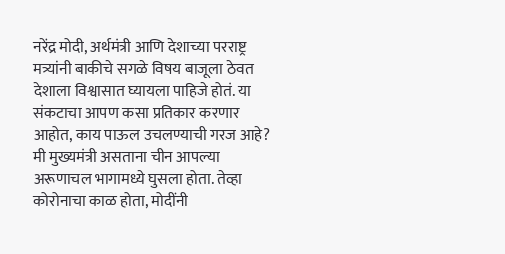नरेंद्र मोदी, अर्थमंत्री आणि देशाच्या परराष्ट्र मत्र्यांनी बाकीचे सगळे विषय बाजूला ठेवत देशाला विश्वासात घ्यायला पाहिजे होतं. या संकटाचा आपण कसा प्रतिकार करणार आहोत, काय पाऊल उचलण्याची गरज आहे? मी मुख्यमंत्री असताना चीन आपल्या अरूणाचल भागामध्ये घुसला होता. तेव्हा कोरोनाचा काळ होता, मोदींनी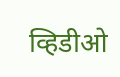व्हिडीओ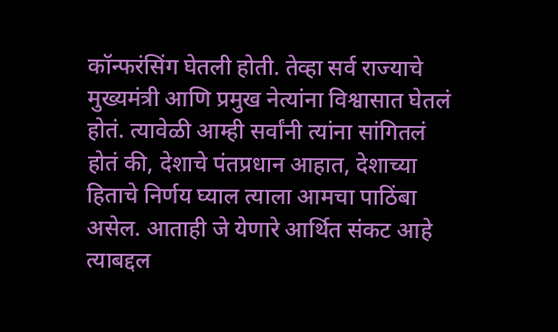कॉन्फरंसिंग घेतली होती. तेव्हा सर्व राज्याचे मुख्यमंत्री आणि प्रमुख नेत्यांना विश्वासात घेतलं होतं. त्यावेळी आम्ही सर्वांनी त्यांना सांगितलं होतं की, देशाचे पंतप्रधान आहात, देशाच्या हिताचे निर्णय घ्याल त्याला आमचा पाठिंबा असेल. आताही जे येणारे आर्थित संकट आहे त्याबद्दल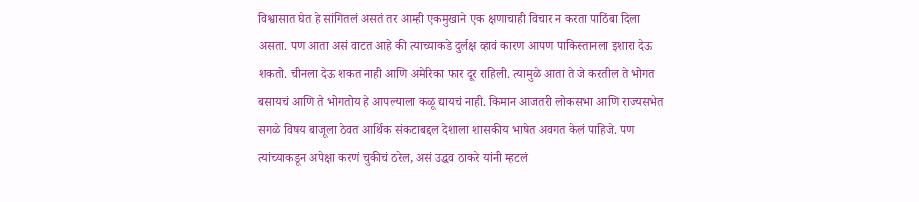विश्वासात घेत हे सांगितलं असतं तर आम्ही एकमुखाने एक क्षणाचाही विचार न करता पाठिंबा दिला असता. पण आता असं वाटत आहे की त्याच्याकडे दुर्लक्ष व्हावं कारण आपण पाकिस्तानला इशारा देऊ शकतो. चीनला देऊ शकत नाही आणि अमेरिका फार दूर राहिली. त्यामुळे आता ते जे करतील ते भोगत बसायचं आणि ते भोगतोय हे आपल्याला कळू द्यायचं नाही. किमान आजतरी लोकसभा आणि राज्यसभेत सगळे विषय बाजूला ठेवत आर्थिक संकटाबद्दल देशाला शासकीय भाषेत अवगत केलं पाहिजे. पण त्यांच्याकडून अपेक्षा करणं चुकीचं ठरेल, असं उद्धव ठाकरे यांनी म्हटलं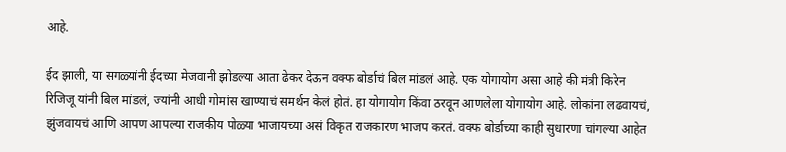आहे.

ईद झाली, या सगळ्यांनी ईदच्या मेजवानी झोडल्या आता ढेकर देऊन वक्फ बोर्डाचं बिल मांडलं आहे. एक योगायोग असा आहे की मंत्री किरेन रिजिजू यांनी बिल मांडलं, ज्यांनी आधी गोमांस खाण्याचं समर्थन केलं होतं. हा योगायोग किंवा ठरवून आणलेला योगायोग आहे. लोकांना लढवायचं, झुंजवायचं आणि आपण आपल्या राजकीय पोळ्या भाजायच्या असं विकृत राजकारण भाजप करतं. वक्फ बोर्डाच्या काही सुधारणा चांगल्या आहेत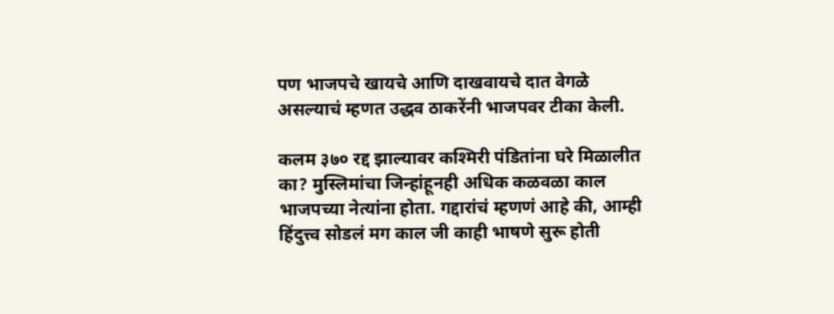पण भाजपचे खायचे आणि दाखवायचे दात वेगळे असल्याचं म्हणत उद्धव ठाकरेंनी भाजपवर टीका केली.

कलम ३७० रद्द झाल्यावर कश्मिरी पंडितांना घरे मिळालीत का? मुस्लिमांचा जिन्हांहूनही अधिक कळवळा काल भाजपच्या नेत्यांना होता. गद्दारांचं म्हणणं आहे की, आम्ही हिंदुत्त्व सोडलं मग काल जी काही भाषणे सुरू होती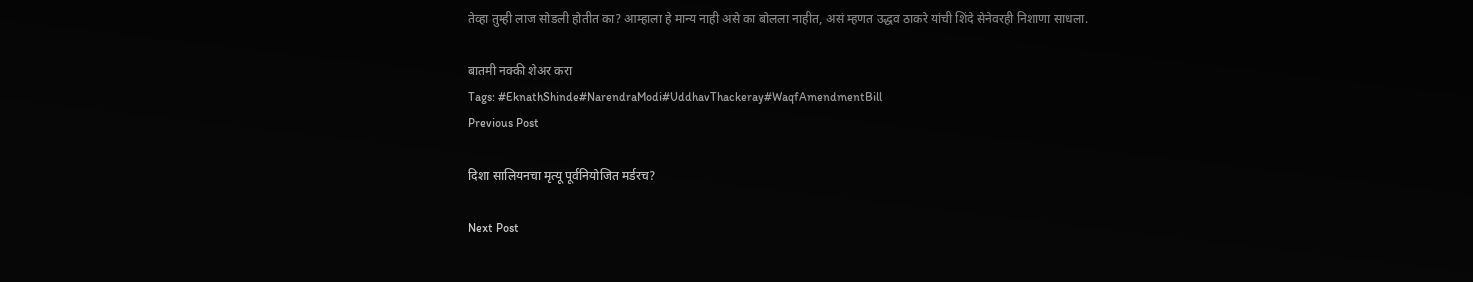तेव्हा तुम्ही लाज सोडली होतीत का? आम्हाला हे मान्य नाही असे का बोलला नाहीत, असं म्हणत उद्धव ठाकरे यांची शिंदे सेनेवरही निशाणा साधला.

बातमी नक्की शेअर करा
Tags: #EknathShinde#NarendraModi#UddhavThackeray#WaqfAmendmentBill
Previous Post

दिशा सालियनचा मृत्यू पूर्वनियोजित मर्डरच?

Next Post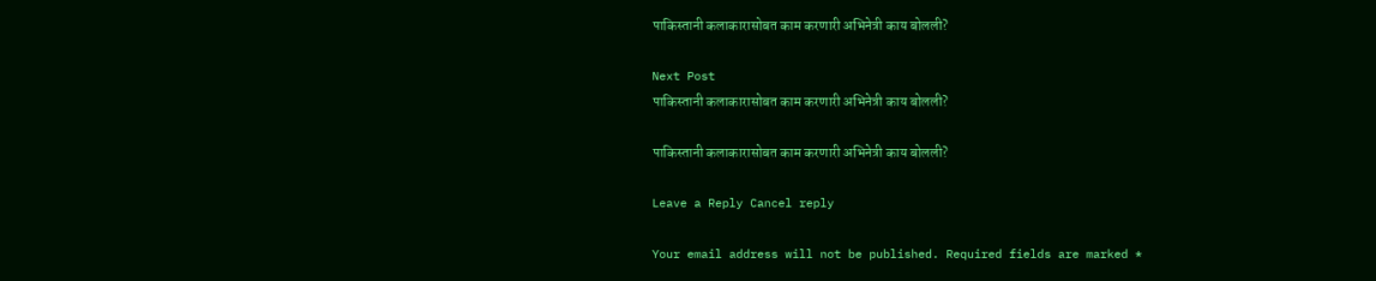पाकिस्तानी कलाकारासोबत काम करणारी अभिनेत्री काय बोलली?

Next Post
पाकिस्तानी कलाकारासोबत काम करणारी अभिनेत्री काय बोलली?

पाकिस्तानी कलाकारासोबत काम करणारी अभिनेत्री काय बोलली?

Leave a Reply Cancel reply

Your email address will not be published. Required fields are marked *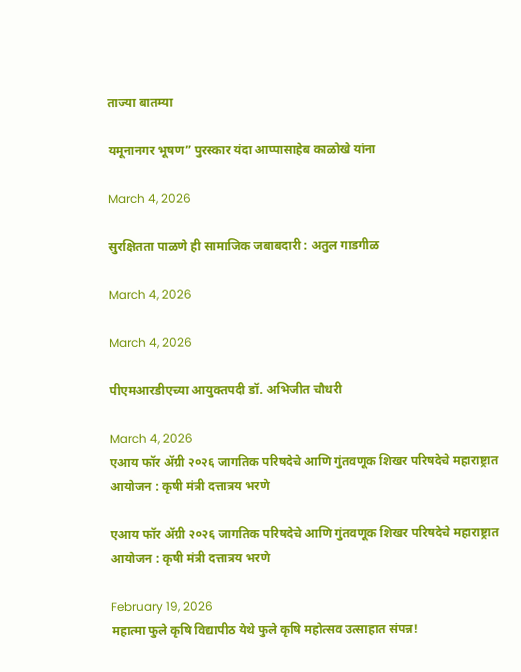ताज्या बातम्या

यमूनानगर भूषण” पुरस्कार यंदा आप्पासाहेब काळोखे यांना

March 4, 2026

सुरक्षितता पाळणे ही सामाजिक जबाबदारी : अतुल गाडगीळ

March 4, 2026

March 4, 2026

पीएमआरडीएच्या आयुक्तपदी डॉ. अभिजीत चौधरी

March 4, 2026
एआय फॉर ॲग्री २०२६ जागतिक परिषदेचे आणि गुंतवणूक शिखर परिषदेचे महाराष्ट्रात आयोजन : कृषी मंत्री दत्तात्रय भरणे

एआय फॉर ॲग्री २०२६ जागतिक परिषदेचे आणि गुंतवणूक शिखर परिषदेचे महाराष्ट्रात आयोजन : कृषी मंत्री दत्तात्रय भरणे

February 19, 2026
महात्मा फुले कृषि विद्यापीठ येथे फुले कृषि महोत्सव उत्साहात संपन्न!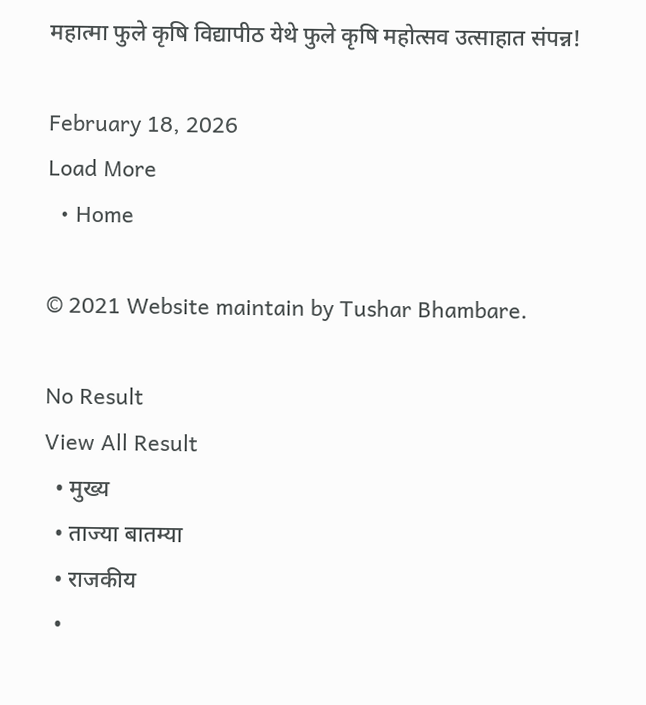महात्मा फुले कृषि विद्यापीठ येथे फुले कृषि महोत्सव उत्साहात संपन्न!

February 18, 2026
Load More
  • Home

© 2021 Website maintain by Tushar Bhambare.

No Result
View All Result
  • मुख्य
  • ताज्या बातम्या
  • राजकीय
  •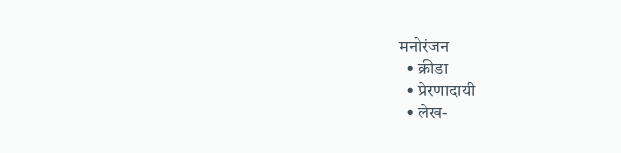मनोरंजन
  • क्रीडा
  • प्रेरणादायी
  • लेख-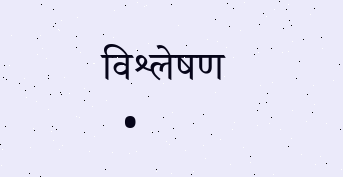विश्लेषण
  •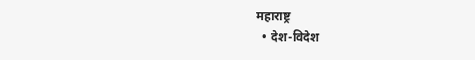महाराष्ट्र
  • देश-विदेश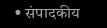• संपादकीय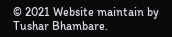© 2021 Website maintain by Tushar Bhambare.